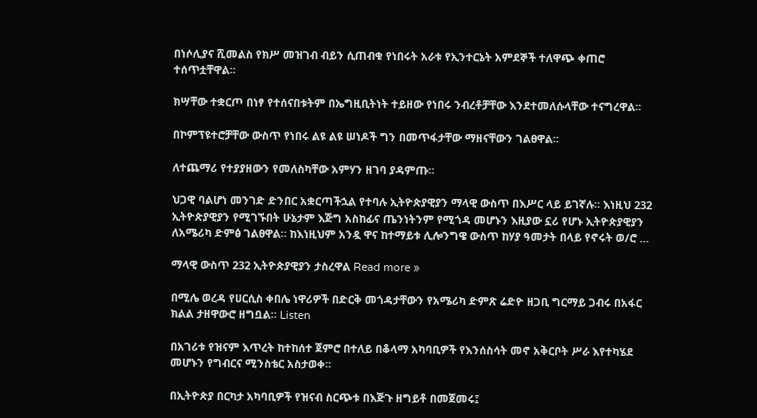በነሶሊያና ሺመልስ የክሥ መዝገብ ብይን ሲጠብቁ የነበሩት አራቱ የኢንተርኔት አምደኞች ተለዋጭ ቀጠሮ ተሰጥቷቸዋል፡፡

ክሣቸው ተቋርጦ በነፃ የተሰናበቱትም በኤግዚቢትነት ተይዘው የነበሩ ንብረቶቻቸው እንደተመለሱላቸው ተናግረዋል፡፡

በኮምፕዩተሮቻቸው ውስጥ የነበሩ ልዩ ልዩ ሠነዶች ግን በመጥፋታቸው ማዘናቸውን ገልፀዋል፡፡

ለተጨማሪ የተያያዘውን የመለስካቸው አምሃን ዘገባ ያዳምጡ፡፡

ህጋዊ ባልሆነ መንገድ ድንበር አቋርጣችኋል የተባሉ ኢትዮጵያዊያን ማላዊ ውስጥ በእሥር ላይ ይገኛሉ። እነዚህ 232 ኢትዮጵያዊያን የሚገኙበት ሁኔታም እጅግ አስከፊና ጤንነትንም የሚጎዳ መሆኑን እዚያው ኗሪ የሆኑ ኢትዮጵያዊያን ለአሜሪካ ድምፅ ገልፀዋል። ከእነዚህም አንዷ ዋና ከተማይቱ ሊሎንግዌ ውስጥ ከሃያ ዓመታት በላይ የኖሩት ወ/ሮ …

ማላዊ ውስጥ 232 ኢትዮጵያዊያን ታስረዋል Read more »

በሚሌ ወረዳ የሀርሲስ ቀበሌ ነዋሪዎች በድርቅ መጎዳታቸውን የአሜሪካ ድምጽ ሬድዮ ዘጋቢ ግርማይ ጋብሩ በአፋር ክልል ታዘዋውሮ ዘግቧል። Listen

በአገሪቱ የዝናም እጥረት ከተከሰተ ጀምሮ በተለይ በቆላማ አካባቢዎች የእንሰስሳት መኖ አቅርቦት ሥራ እየተካሄደ መሆኑን የግብርና ሚንስቴር አስታወቀ።

በኢትዮጵያ በርካታ አካባቢዎች የዝናብ ስርጭቱ በእጅጉ ዘግይቶ በመጀመሩ፤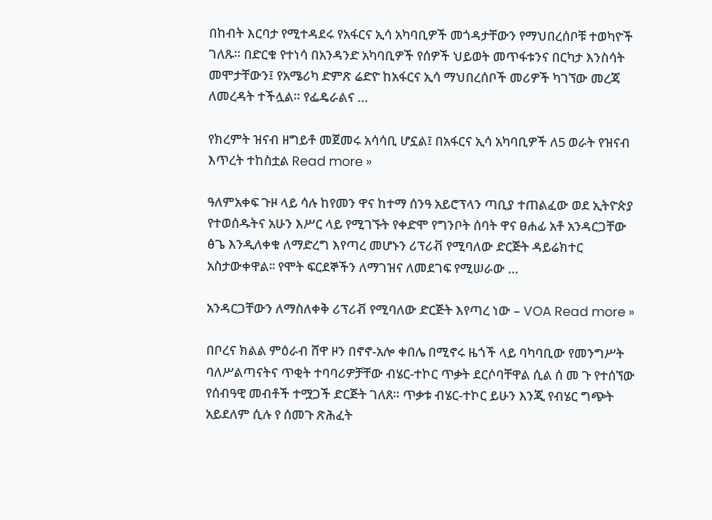በከብት እርባታ የሚተዳደሩ የአፋርና ኢሳ አካባቢዎች መጎዳታቸውን የማህበረሰቦቹ ተወካዮች ገለጹ። በድርቁ የተነሳ በአንዳንድ አካባቢዎች የሰዎች ህይወት መጥፋቱንና በርካታ እንስሳት መሞታቸውን፤ የአሜሪካ ድምጽ ሬድዮ ከአፋርና ኢሳ ማህበረሰቦች መሪዎች ካገኘው መረጃ ለመረዳት ተችሏል። የፌዴራልና …

የክረምት ዝናብ ዘግይቶ መጀመሩ አሳሳቢ ሆኗል፤ በአፋርና ኢሳ አካባቢዎች ለ5 ወራት የዝናብ እጥረት ተከስቷል Read more »

ዓለምአቀፍ ጉዞ ላይ ሳሉ ከየመን ዋና ከተማ ሰንዓ አይሮፕላን ጣቢያ ተጠልፈው ወደ ኢትዮጵያ የተወሰዱትና አሁን እሥር ላይ የሚገኙት የቀድሞ የግንቦት ሰባት ዋና ፀሐፊ አቶ አንዳርጋቸው ፅጌ እንዲለቀቁ ለማድረግ እየጣረ መሆኑን ሪፕሪቭ የሚባለው ድርጅት ዳይሬክተር አስታውቀዋል፡፡ የሞት ፍርደኞችን ለማገዝና ለመደገፍ የሚሠራው …

አንዳርጋቸውን ለማስለቀቅ ሪፕሪቭ የሚባለው ድርጅት እየጣረ ነው – VOA Read more »

በቦረና ክልል ምዕራብ ሸዋ ዞን በኖኖ-አሎ ቀበሌ በሚኖሩ ዜጎች ላይ ባካባቢው የመንግሥት ባለሥልጣናትና ጥቂት ተባባሪዎቻቸው ብሄር-ተኮር ጥቃት ደርሶባቸዋል ሲል ሰ መ ጉ የተሰኘው የሰብዓዊ መብቶች ተሟጋች ድርጅት ገለጸ። ጥቃቱ ብሄር-ተኮር ይሁን እንጂ የብሄር ግጭት አይደለም ሲሉ የ ሰመጉ ጽሕፈት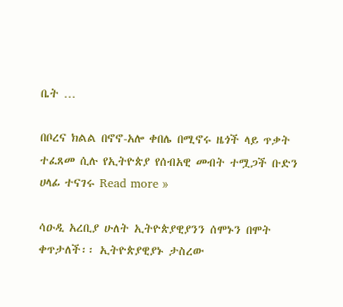ቤት …

በቦረና ክልል በኖኖ-አሎ ቀበሌ በሚኖሩ ዜጎች ላይ ጥቃት ተፈጸመ ሲሉ የኢትዮጵያ የሰብአዊ መብት ተሟጋች ቡድን ሀላፊ ተናገሩ Read more »

ሳዑዲ አረቢያ ሁለት ኢትዮጵያዊያንን ሰሞኑን በሞት ቀጥታለች፡፡ ኢትዮጵያዊያኑ ታስረው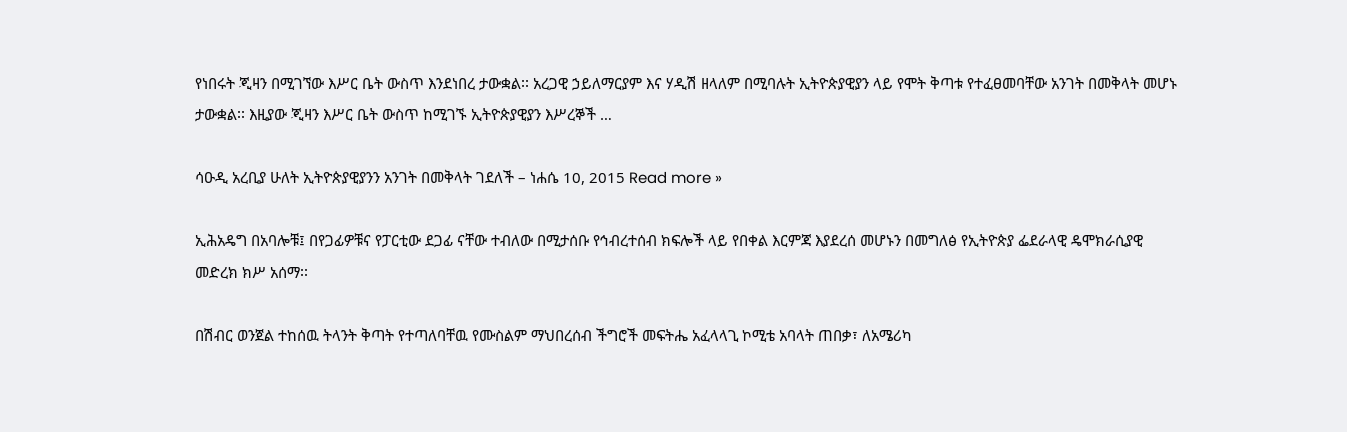የነበሩት ጂዛን በሚገኘው እሥር ቤት ውስጥ እንደነበረ ታውቋል፡፡ አረጋዊ ኃይለማርያም እና ሃዲሽ ዘላለም በሚባሉት ኢትዮጵያዊያን ላይ የሞት ቅጣቱ የተፈፀመባቸው አንገት በመቅላት መሆኑ ታውቋል፡፡ እዚያው ጂዛን እሥር ቤት ውስጥ ከሚገኙ ኢትዮጵያዊያን እሥረኞች …

ሳዑዲ አረቢያ ሁለት ኢትዮጵያዊያንን አንገት በመቅላት ገደለች – ነሐሴ 10, 2015 Read more »

ኢሕአዴግ በአባሎቹ፤ በየጋፊዎቹና የፓርቲው ደጋፊ ናቸው ተብለው በሚታሰቡ የኅብረተሰብ ክፍሎች ላይ የበቀል እርምጃ እያደረሰ መሆኑን በመግለፅ የኢትዮጵያ ፌደራላዊ ዴሞክራሲያዊ መድረክ ክሥ አሰማ፡፡

በሽብር ወንጀል ተከሰዉ ትላንት ቅጣት የተጣለባቸዉ የሙስልም ማህበረሰብ ችግሮች መፍትሔ አፈላላጊ ኮሚቴ አባላት ጠበቃ፣ ለአሜሪካ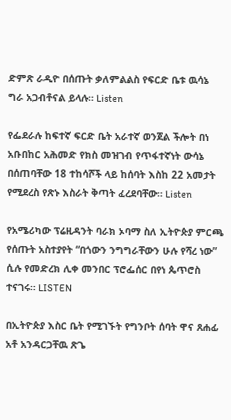ድምጽ ራዲዮ በሰጡት ቃለምልልስ የፍርድ ቤቱ ዉሳኔ ግራ አጋብቶናል ይላሉ። Listen

የፌደራሉ ከፍተኛ ፍርድ ቤት አራተኛ ወንጀል ችሎት በነ አቡበከር አሕመድ የክስ መዝገብ የጥፋተኛነት ውሳኔ በሰጠባቸው 18 ተከሳሾች ላይ ከሰባት እስከ 22 አመታት የሚደረስ የጽኑ እስራት ቅጣት ፈረደባቸው። Listen

የአሜሪካው ፕሬዚዳንት ባራክ ኦባማ ስለ ኢትዮጵያ ምርጫ የሰጡት አስተያየት “በጎውን ንግግራቸውን ሁሉ የሻረ ነው” ሲሉ የመድረክ ሊቀ መንበር ፕሮፌሰር በየነ ጴጥሮስ ተናገሩ። LISTEN

በኢትዮጵያ እስር ቤት የሚገኙት የግንቦት ሰባት ዋና ጸሐፊ አቶ አንዳርጋቸዉ ጽጌ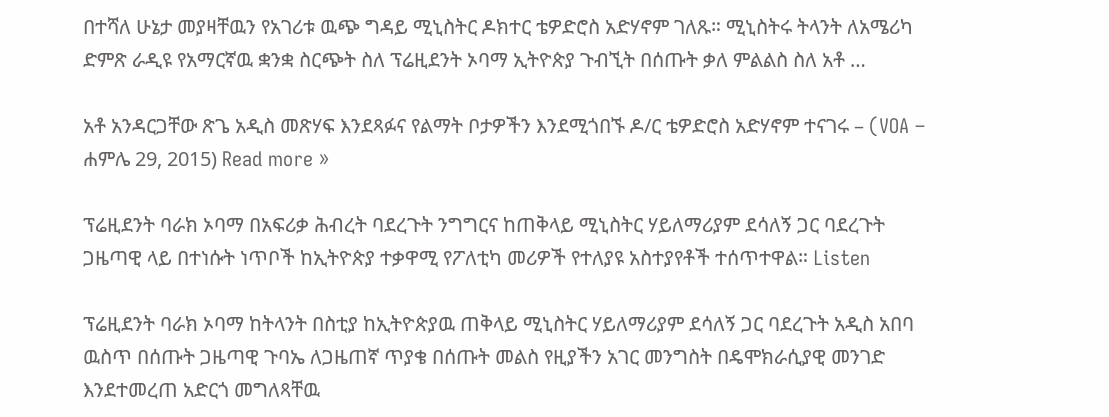በተሻለ ሁኔታ መያዛቸዉን የአገሪቱ ዉጭ ግዳይ ሚኒስትር ዶክተር ቴዎድሮስ አድሃኖም ገለጹ። ሚኒስትሩ ትላንት ለአሜሪካ ድምጽ ራዲዩ የአማርኛዉ ቋንቋ ስርጭት ስለ ፕሬዚደንት ኦባማ ኢትዮጵያ ጉብኚት በሰጡት ቃለ ምልልስ ስለ አቶ …

አቶ አንዳርጋቸው ጽጌ አዲስ መጽሃፍ እንደጻፉና የልማት ቦታዎችን እንደሚጎበኙ ዶ/ር ቴዎድሮስ አድሃኖም ተናገሩ – (VOA – ሐምሌ 29, 2015) Read more »

ፕሬዚደንት ባራክ ኦባማ በአፍሪቃ ሕብረት ባደረጉት ንግግርና ከጠቅላይ ሚኒስትር ሃይለማሪያም ደሳለኝ ጋር ባደረጉት ጋዜጣዊ ላይ በተነሱት ነጥቦች ከኢትዮጵያ ተቃዋሚ የፖለቲካ መሪዎች የተለያዩ አስተያየቶች ተሰጥተዋል። Listen

ፕሬዚደንት ባራክ ኦባማ ከትላንት በስቲያ ከኢትዮጵያዉ ጠቅላይ ሚኒስትር ሃይለማሪያም ደሳለኝ ጋር ባደረጉት አዲስ አበባ ዉስጥ በሰጡት ጋዜጣዊ ጉባኤ ለጋዜጠኛ ጥያቄ በሰጡት መልስ የዚያችን አገር መንግስት በዴሞክራሲያዊ መንገድ እንደተመረጠ አድርጎ መግለጻቸዉ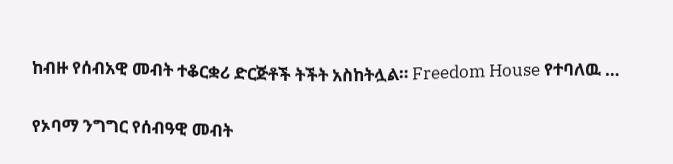ከብዙ የሰብአዊ መብት ተቆርቋሪ ድርጅቶች ትችት አስከትሏል። Freedom House የተባለዉ …

የኦባማ ንግግር የሰብዓዊ መብት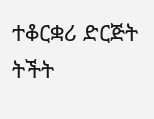ተቆርቋሪ ድርጅት ትችት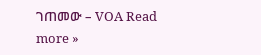ገጠመው – VOA Read more »